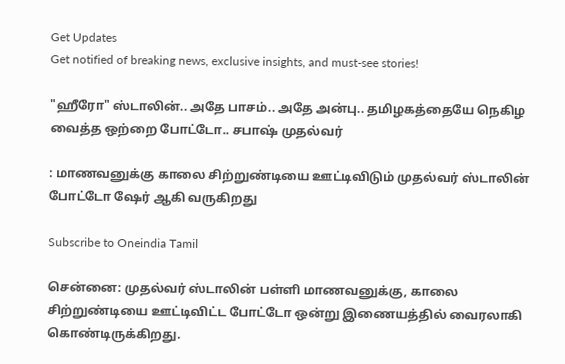Get Updates
Get notified of breaking news, exclusive insights, and must-see stories!

"ஹீரோ" ஸ்டாலின்.. அதே பாசம்.. அதே அன்பு.. தமிழகத்தையே நெகிழ வைத்த ஒற்றை போட்டோ.. சபாஷ் முதல்வர்

: மாணவனுக்கு காலை சிற்றுண்டியை ஊட்டிவிடும் முதல்வர் ஸ்டாலின் போட்டோ ஷேர் ஆகி வருகிறது

Subscribe to Oneindia Tamil

சென்னை: முதல்வர் ஸ்டாலின் பள்ளி மாணவனுக்கு, காலை சிற்றுண்டியை ஊட்டிவிட்ட போட்டோ ஒன்று இணையத்தில் வைரலாகி கொண்டிருக்கிறது.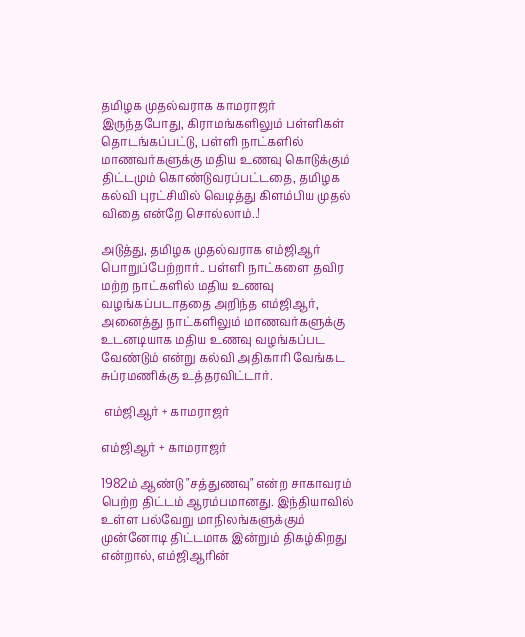தமிழக முதல்வராக காமராஜர் இருந்தபோது, கிராமங்களிலும் பள்ளிகள் தொடங்கப்பட்டு, பள்ளி நாட்களில் மாணவர்களுக்கு மதிய உணவு கொடுக்கும் திட்டமும் கொண்டுவரப்பட்டதை, தமிழக கல்வி புரட்சியில் வெடித்து கிளம்பிய முதல் விதை என்றே சொல்லாம்..!

அடுத்து, தமிழக முதல்வராக எம்ஜிஆர் பொறுப்பேற்றார்.. பள்ளி நாட்களை தவிர மற்ற நாட்களில் மதிய உணவு வழங்கப்படாததை அறிந்த எம்ஜிஆர், அனைத்து நாட்களிலும் மாணவர்களுக்கு உடனடியாக மதிய உணவு வழங்கப்பட வேண்டும் என்று கல்வி அதிகாரி வேங்கட சுப்ரமணிக்கு உத்தரவிட்டார்.

 எம்ஜிஆர் + காமராஜர்

எம்ஜிஆர் + காமராஜர்

1982ம் ஆண்டு "சத்துணவு" என்ற சாகாவரம் பெற்ற திட்டம் ஆரம்பமானது. இந்தியாவில் உள்ள பல்வேறு மாநிலங்களுக்கும் முன்னோடி திட்டமாக இன்றும் திகழ்கிறது என்றால், எம்ஜிஆரின்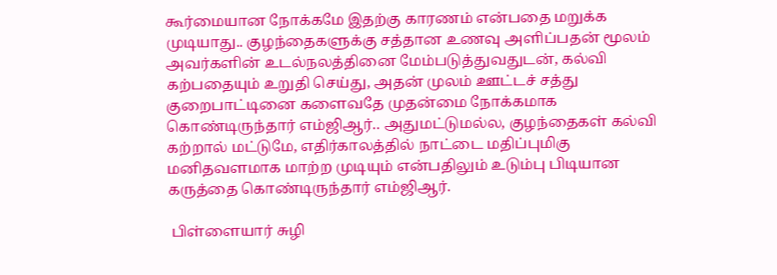கூர்மையான நோக்கமே இதற்கு காரணம் என்பதை மறுக்க முடியாது.. குழந்தைகளுக்கு சத்தான உணவு அளிப்பதன் மூலம் அவர்களின் உடல்நலத்தினை மேம்படுத்துவதுடன், கல்வி கற்பதையும் உறுதி செய்து, அதன் முலம் ஊட்டச் சத்து குறைபாட்டினை களைவதே முதன்மை நோக்கமாக கொண்டிருந்தார் எம்ஜிஆர்.. அதுமட்டுமல்ல, குழந்தைகள் கல்வி கற்றால் மட்டுமே, எதிர்காலத்தில் நாட்டை மதிப்புமிகு மனிதவளமாக மாற்ற முடியும் என்பதிலும் உடும்பு பிடியான கருத்தை கொண்டிருந்தார் எம்ஜிஆர்.

 பிள்ளையார் சுழி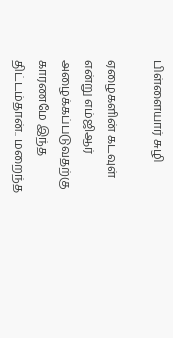பிள்ளையார் சுழி

ஏழைகளின் கடவுள் என்று எம்ஜிஆர் அழைக்கப்படுவதற்கு காரணமே இந்த திட்டம்தான்.. மறைந்த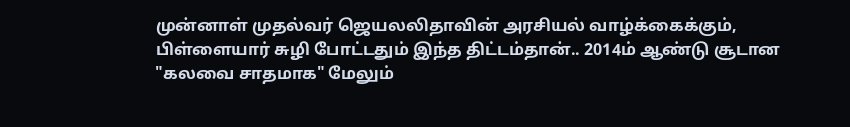முன்னாள் முதல்வர் ஜெயலலிதாவின் அரசியல் வாழ்க்கைக்கும், பிள்ளையார் சுழி போட்டதும் இந்த திட்டம்தான்.. 2014ம் ஆண்டு சூடான "கலவை சாதமாக" மேலும்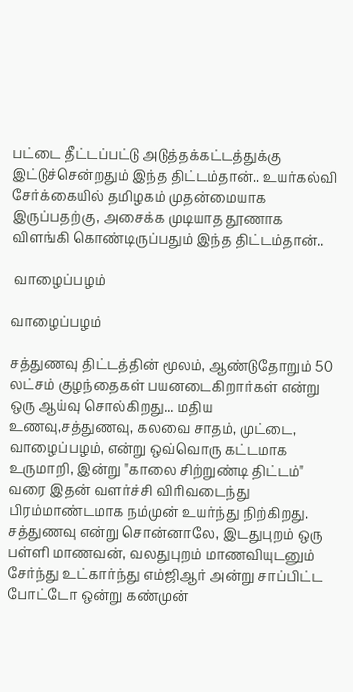பட்டை தீட்டப்பட்டு அடுத்தக்கட்டத்துக்கு இட்டுச்சென்றதும் இந்த திட்டம்தான்.. உயர்கல்வி சேர்க்கையில் தமிழகம் முதன்மையாக இருப்பதற்கு, அசைக்க முடியாத தூணாக விளங்கி கொண்டிருப்பதும் இந்த திட்டம்தான்..

 வாழைப்பழம்

வாழைப்பழம்

சத்துணவு திட்டத்தின் மூலம், ஆண்டுதோறும் 50 லட்சம் குழந்தைகள் பயனடைகிறார்கள் என்று ஒரு ஆய்வு சொல்கிறது... மதிய உணவு,சத்துணவு, கலவை சாதம், முட்டை, வாழைப்பழம், என்று ஒவ்வொரு கட்டமாக உருமாறி, இன்று "காலை சிற்றுண்டி திட்டம்" வரை இதன் வளர்ச்சி விரிவடைந்து பிரம்மாண்டமாக நம்முன் உயர்ந்து நிற்கிறது. சத்துணவு என்று சொன்னாலே, இடதுபுறம் ஒரு பள்ளி மாணவன், வலதுபுறம் மாணவியுடனும் சேர்ந்து உட்கார்ந்து எம்ஜிஆர் அன்று சாப்பிட்ட போட்டோ ஒன்று கண்முன்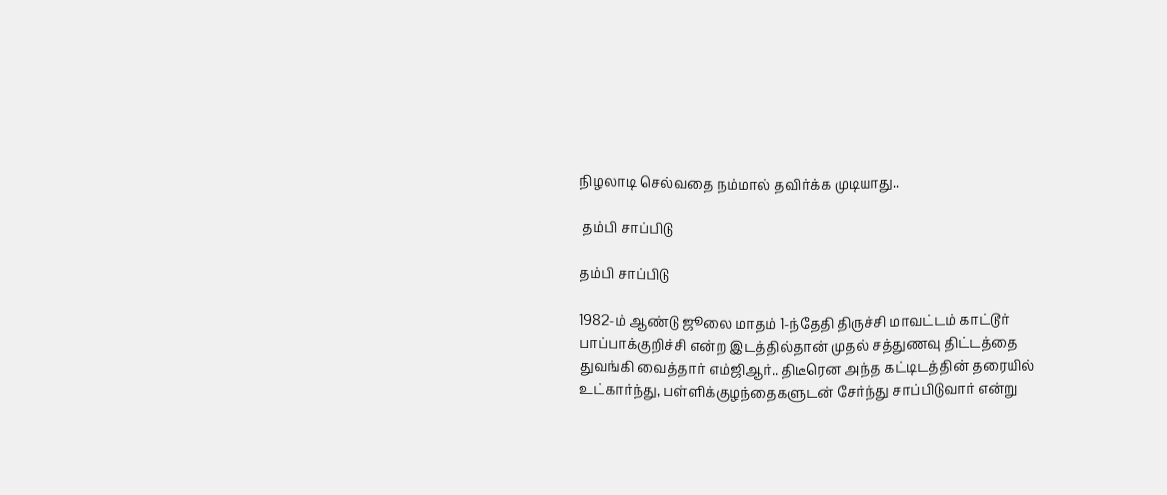நிழலாடி செல்வதை நம்மால் தவிர்க்க முடியாது..

 தம்பி சாப்பிடு

தம்பி சாப்பிடு

1982-ம் ஆண்டு ஜூலை மாதம் 1-ந்தேதி திருச்சி மாவட்டம் காட்டூர் பாப்பாக்குறிச்சி என்ற இடத்தில்தான் முதல் சத்துணவு திட்டத்தை துவங்கி வைத்தார் எம்ஜிஆர்.. திடீரென அந்த கட்டிடத்தின் தரையில் உட்கார்ந்து, பள்ளிக்குழந்தைகளுடன் சேர்ந்து சாப்பிடுவார் என்று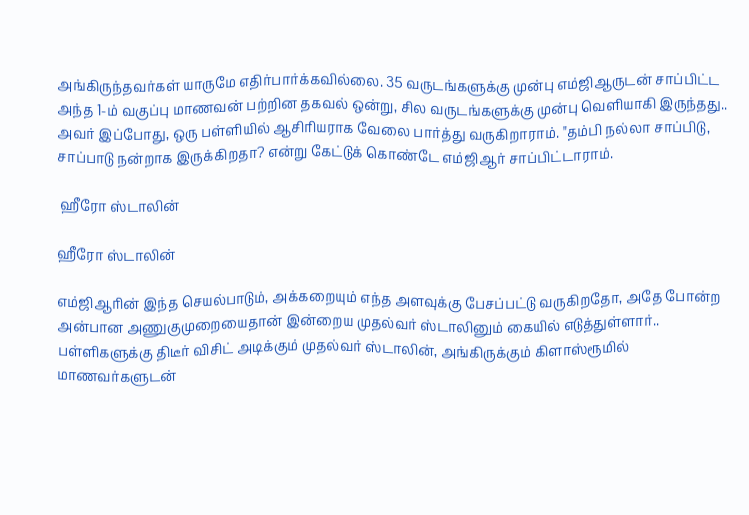அங்கிருந்தவர்கள் யாருமே எதிர்பார்க்கவில்லை. 35 வருடங்களுக்கு முன்பு எம்ஜிஆருடன் சாப்பிட்ட அந்த 1-ம் வகுப்பு மாணவன் பற்றின தகவல் ஒன்று, சில வருடங்களுக்கு முன்பு வெளியாகி இருந்தது.. அவர் இப்போது, ஒரு பள்ளியில் ஆசிரியராக வேலை பார்த்து வருகிறாராம். "தம்பி நல்லா சாப்பிடு, சாப்பாடு நன்றாக இருக்கிறதா? என்று கேட்டுக் கொண்டே எம்ஜிஆர் சாப்பிட்டாராம்.

 ஹீரோ ஸ்டாலின்

ஹீரோ ஸ்டாலின்

எம்ஜிஆரின் இந்த செயல்பாடும், அக்கறையும் எந்த அளவுக்கு பேசப்பட்டு வருகிறதோ, அதே போன்ற அன்பான அணுகுமுறையைதான் இன்றைய முதல்வர் ஸ்டாலினும் கையில் எடுத்துள்ளார்.. பள்ளிகளுக்கு திடீர் விசிட் அடிக்கும் முதல்வர் ஸ்டாலின், அங்கிருக்கும் கிளாஸ்ரூமில் மாணவர்களுடன்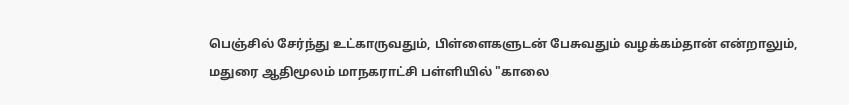பெஞ்சில் சேர்ந்து உட்காருவதும், பிள்ளைகளுடன் பேசுவதும் வழக்கம்தான் என்றாலும், மதுரை ஆதிமூலம் மாநகராட்சி பள்ளியில் "காலை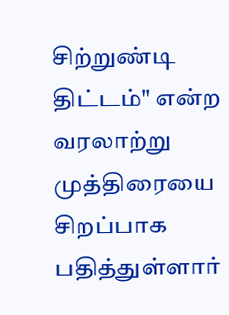சிற்றுண்டி திட்டம்" என்ற வரலாற்று முத்திரையை சிறப்பாக பதித்துள்ளார்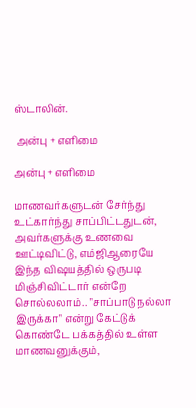ஸ்டாலின்.

 அன்பு + எளிமை

அன்பு + எளிமை

மாணவர்களுடன் சேர்ந்து உட்கார்ந்து சாப்பிட்டதுடன், அவர்களுக்கு உணவை ஊட்டிவிட்டு, எம்ஜிஆரையே இந்த விஷயத்தில் ஒருபடி மிஞ்சிவிட்டார் என்றே சொல்லலாம்.. "சாப்பாடு நல்லா இருக்கா" என்று கேட்டுக் கொண்டே பக்கத்தில் உள்ள மாணவனுக்கும்,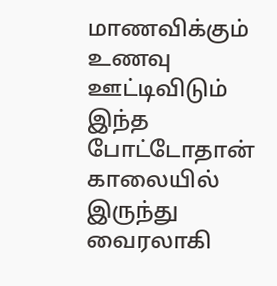மாணவிக்கும் உணவு ஊட்டிவிடும் இந்த போட்டோதான் காலையில் இருந்து வைரலாகி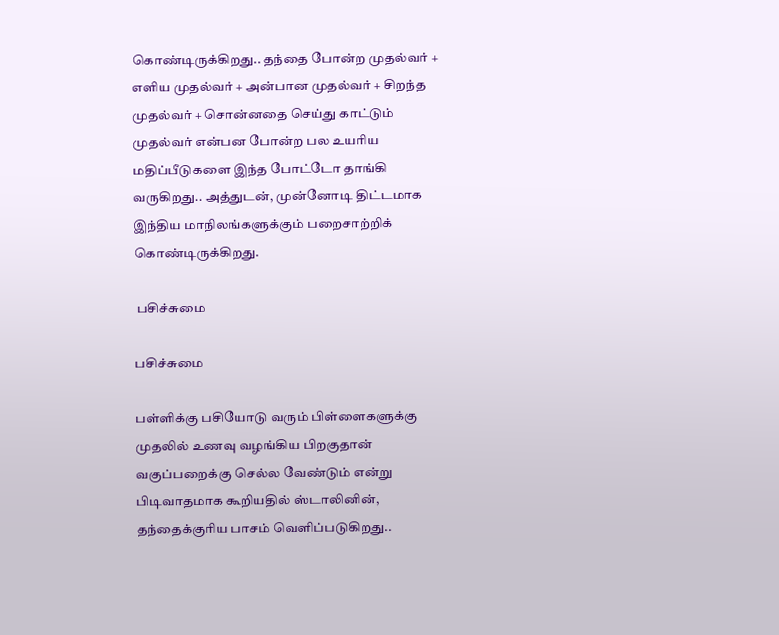கொண்டிருக்கிறது.. தந்தை போன்ற முதல்வர் + எளிய முதல்வர் + அன்பான முதல்வர் + சிறந்த முதல்வர் + சொன்னதை செய்து காட்டும் முதல்வர் என்பன போன்ற பல உயரிய மதிப்பீடுகளை இந்த போட்டோ தாங்கி வருகிறது.. அத்துடன், முன்னோடி திட்டமாக இந்திய மாநிலங்களுக்கும் பறைசாற்றிக் கொண்டிருக்கிறது.

 பசிச்சுமை

பசிச்சுமை

பள்ளிக்கு பசியோடு வரும் பிள்ளைகளுக்கு முதலில் உணவு வழங்கிய பிறகுதான் வகுப்பறைக்கு செல்ல வேண்டும் என்று பிடிவாதமாக கூறியதில் ஸ்டாலினின், தந்தைக்குரிய பாசம் வெளிப்படுகிறது..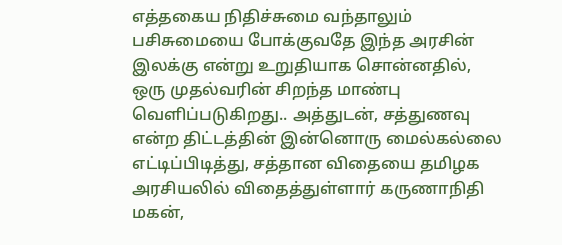எத்தகைய நிதிச்சுமை வந்தாலும் பசிசுமையை போக்குவதே இந்த அரசின் இலக்கு என்று உறுதியாக சொன்னதில், ஒரு முதல்வரின் சிறந்த மாண்பு வெளிப்படுகிறது.. அத்துடன், சத்துணவு என்ற திட்டத்தின் இன்னொரு மைல்கல்லை எட்டிப்பிடித்து, சத்தான விதையை தமிழக அரசியலில் விதைத்துள்ளார் கருணாநிதி மகன்,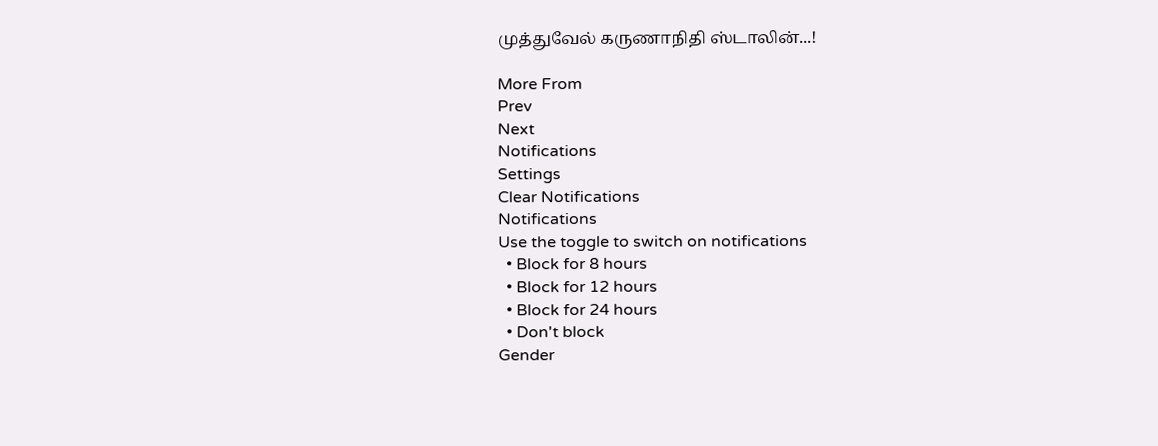முத்துவேல் கருணாநிதி ஸ்டாலின்...!

More From
Prev
Next
Notifications
Settings
Clear Notifications
Notifications
Use the toggle to switch on notifications
  • Block for 8 hours
  • Block for 12 hours
  • Block for 24 hours
  • Don't block
Gender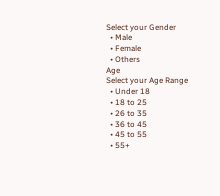Select your Gender
  • Male
  • Female
  • Others
Age
Select your Age Range
  • Under 18
  • 18 to 25
  • 26 to 35
  • 36 to 45
  • 45 to 55
  • 55+